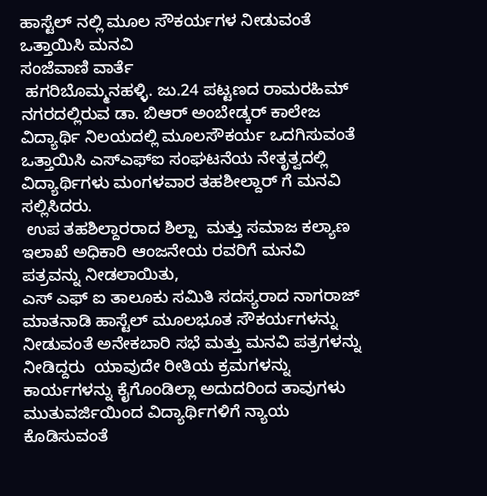ಹಾಸ್ಟೆಲ್ ನಲ್ಲಿ ಮೂಲ ಸೌಕರ್ಯಗಳ ನೀಡುವಂತೆ ಒತ್ತಾಯಿಸಿ ಮನವಿ
ಸಂಜೆವಾಣಿ ವಾರ್ತೆ
 ಹಗರಿಬೊಮ್ಮನಹಳ್ಳಿ. ಜು.24 ಪಟ್ಟಣದ ರಾಮರಹಿಮ್ ನಗರದಲ್ಲಿರುವ ಡಾ. ಬಿಆರ್ ಅಂಬೇಡ್ಕರ್ ಕಾಲೇಜ ವಿದ್ಯಾರ್ಥಿ ನಿಲಯದಲ್ಲಿ ಮೂಲಸೌಕರ್ಯ ಒದಗಿಸುವಂತೆ ಒತ್ತಾಯಿಸಿ ಎಸ್ಎಫ್ಐ ಸಂಘಟನೆಯ ನೇತೃತ್ವದಲ್ಲಿ ವಿದ್ಯಾರ್ಥಿಗಳು ಮಂಗಳವಾರ ತಹಶೀಲ್ದಾರ್ ಗೆ ಮನವಿ ಸಲ್ಲಿಸಿದರು.
 ಉಪ ತಹಶಿಲ್ದಾರರಾದ ಶಿಲ್ಪಾ  ಮತ್ತು ಸಮಾಜ ಕಲ್ಯಾಣ ಇಲಾಖೆ ಅಧಿಕಾರಿ ಆಂಜನೇಯ ರವರಿಗೆ ಮನವಿ ಪತ್ರವನ್ನು ನೀಡಲಾಯಿತು,
ಎಸ್ ಎಫ್ ಐ ತಾಲೂಕು ಸಮಿತಿ ಸದಸ್ಯರಾದ ನಾಗರಾಜ್  ಮಾತನಾಡಿ ಹಾಸ್ಟೆಲ್ ಮೂಲಭೂತ ಸೌಕರ್ಯಗಳನ್ನು ನೀಡುವಂತೆ ಅನೇಕಬಾರಿ ಸಭೆ ಮತ್ತು ಮನವಿ ಪತ್ರಗಳನ್ನು ನೀಡಿದ್ದರು  ಯಾವುದೇ ರೀತಿಯ ಕ್ರಮಗಳನ್ನು ಕಾರ್ಯಗಳನ್ನು ಕೈಗೊಂಡಿಲ್ಲಾ ಅದುದರಿಂದ ತಾವುಗಳು ಮುತುವರ್ಜಿಯಿಂದ ವಿದ್ಯಾರ್ಥಿಗಳಿಗೆ ನ್ಯಾಯ ಕೊಡಿಸುವಂತೆ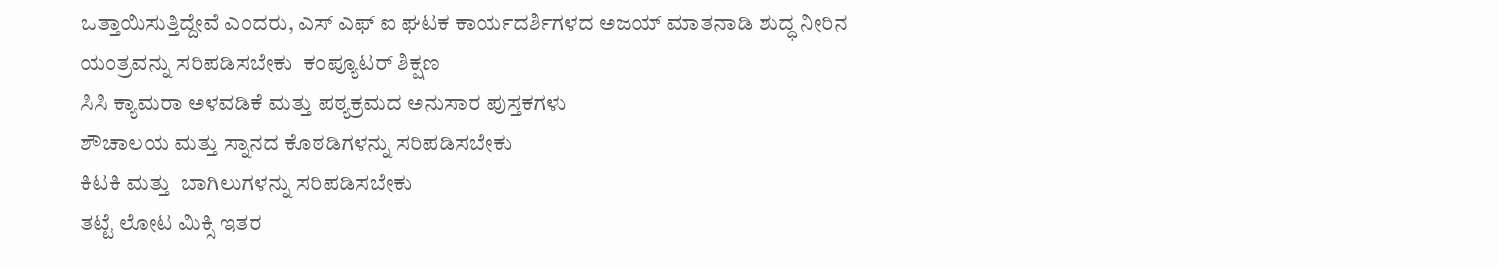ಒತ್ತಾಯಿಸುತ್ತಿದ್ದೇವೆ ಎಂದರು, ಎಸ್ ಎಫ್ ಐ ಘಟಕ ಕಾರ್ಯದರ್ಶಿಗಳದ ಅಜಯ್ ಮಾತನಾಡಿ ಶುದ್ಧ ನೀರಿನ ಯಂತ್ರವನ್ನು ಸರಿಪಡಿಸಬೇಕು  ಕಂಪ್ಯೂಟರ್ ಶಿಕ್ಷಣ
ಸಿಸಿ ಕ್ಯಾಮರಾ ಅಳವಡಿಕೆ ಮತ್ತು ಪಠ್ಯಕ್ರಮದ ಅನುಸಾರ ಪುಸ್ತಕಗಳು
ಶೌಚಾಲಯ ಮತ್ತು ಸ್ನಾನದ ಕೊಠಡಿಗಳನ್ನು ಸರಿಪಡಿಸಬೇಕು
ಕಿಟಕಿ ಮತ್ತು  ಬಾಗಿಲುಗಳನ್ನು ಸರಿಪಡಿಸಬೇಕು
ತಟ್ಟೆ ಲೋಟ ಮಿಕ್ಸಿ ಇತರ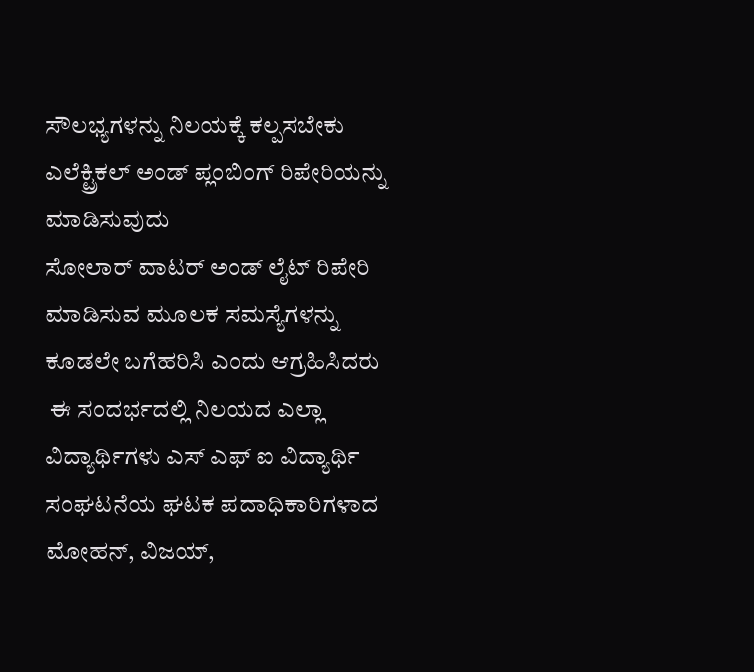ಸೌಲಭ್ಯಗಳನ್ನು ನಿಲಯಕ್ಕೆ ಕಲ್ಪಸಬೇಕು ಎಲೆಕ್ಟ್ರಿಕಲ್ ಅಂಡ್ ಪ್ಲಂಬಿಂಗ್ ರಿಪೇರಿಯನ್ನು ಮಾಡಿಸುವುದು
ಸೋಲಾರ್ ವಾಟರ್ ಅಂಡ್ ಲೈಟ್ ರಿಪೇರಿ ಮಾಡಿಸುವ ಮೂಲಕ ಸಮಸ್ಯೆಗಳನ್ನು ಕೂಡಲೇ ಬಗೆಹರಿಸಿ ಎಂದು ಆಗ್ರಹಿಸಿದರು
 ಈ ಸಂದರ್ಭದಲ್ಲಿ ನಿಲಯದ ಎಲ್ಲಾ ವಿದ್ಯಾರ್ಥಿಗಳು ಎಸ್ ಎಫ್ ಐ ವಿದ್ಯಾರ್ಥಿ ಸಂಘಟನೆಯ ಘಟಕ ಪದಾಧಿಕಾರಿಗಳಾದ  ಮೋಹನ್, ವಿಜಯ್,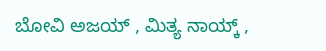ಬೋವಿ ಅಜಯ್ , ಮಿತ್ಯ ನಾಯ್ಕ್ ,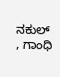ನಕುಲ್ , ಗಾಂಧಿ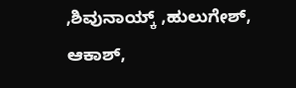,ಶಿವುನಾಯ್ಕ್ ,ಹುಲುಗೇಶ್, ಆಕಾಶ್,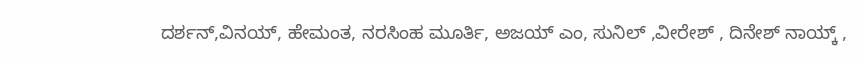ದರ್ಶನ್,ವಿನಯ್, ಹೇಮಂತ, ನರಸಿಂಹ ಮೂರ್ತಿ, ಅಜಯ್ ಎಂ, ಸುನಿಲ್ ,ವೀರೇಶ್ , ದಿನೇಶ್ ನಾಯ್ಕ್ ,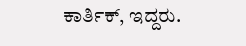ಕಾರ್ತಿಕ್, ಇದ್ದರು.